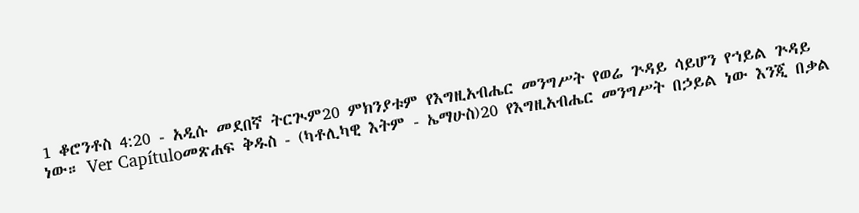1 ቆሮንቶስ 4:20 - አዲሱ መደበኛ ትርጒም20 ምክንያቱም የእግዚአብሔር መንግሥት የወሬ ጕዳይ ሳይሆን የኀይል ጕዳይ ነው። Ver Capítuloመጽሐፍ ቅዱስ - (ካቶሊካዊ እትም - ኤማሁስ)20 የእግዚአብሔር መንግሥት በኃይል ነው እንጂ በቃል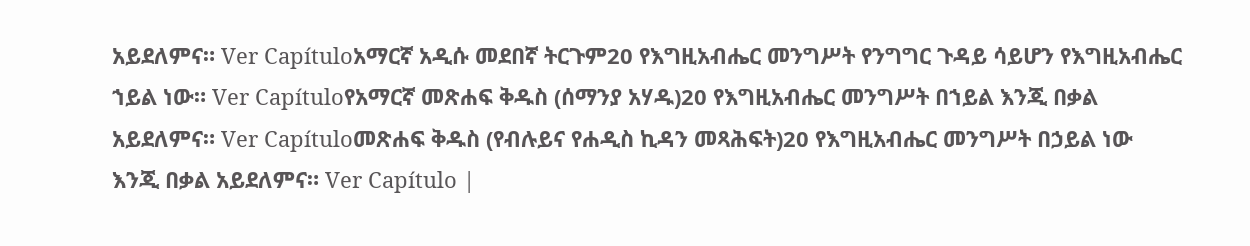አይደለምና። Ver Capítuloአማርኛ አዲሱ መደበኛ ትርጉም20 የእግዚአብሔር መንግሥት የንግግር ጉዳይ ሳይሆን የእግዚአብሔር ኀይል ነው። Ver Capítuloየአማርኛ መጽሐፍ ቅዱስ (ሰማንያ አሃዱ)20 የእግዚአብሔር መንግሥት በኀይል እንጂ በቃል አይደለምና። Ver Capítuloመጽሐፍ ቅዱስ (የብሉይና የሐዲስ ኪዳን መጻሕፍት)20 የእግዚአብሔር መንግሥት በኃይል ነው እንጂ በቃል አይደለምና። Ver Capítulo |